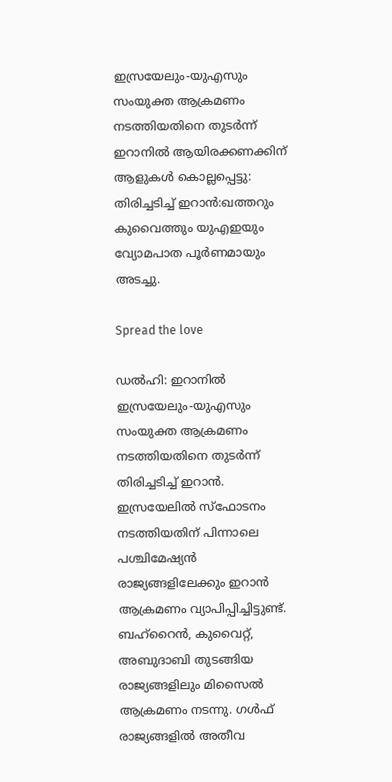ഇസ്രയേലും-യുഎസും സംയുക്ത ആക്രമണം നടത്തിയതിനെ തുടർന്ന് ഇറാനിൽ ആയിരക്കണക്കിന് ആളുകൾ കൊല്ലപ്പെട്ടു: തിരിച്ചടിച്ച്‌ ഇറാൻ:ഖത്തറും കുവൈത്തും യുഎഇയും വ്യോമപാത പൂർണമായും അടച്ചു.

Spread the love

ഡൽഹി: ഇറാനില്‍ ഇസ്രയേലും-യുഎസും സംയുക്ത ആക്രമണം നടത്തിയതിനെ തുടർന്ന് തിരിച്ചടിച്ച്‌ ഇറാൻ. ഇസ്രയേലില്‍ സ്ഫോടനം നടത്തിയതിന് പിന്നാലെ പശ്ചിമേഷ്യൻ രാജ്യങ്ങളിലേക്കും ഇറാൻ ആക്രമണം വ്യാപിപ്പിച്ചിട്ടുണ്ട്.
ബഹ്റൈൻ, കുവൈറ്റ്, അബുദാബി തുടങ്ങിയ രാജ്യങ്ങളിലും മിസൈല്‍ ആക്രമണം നടന്നു. ഗള്‍ഫ് രാജ്യങ്ങളില്‍ അതീവ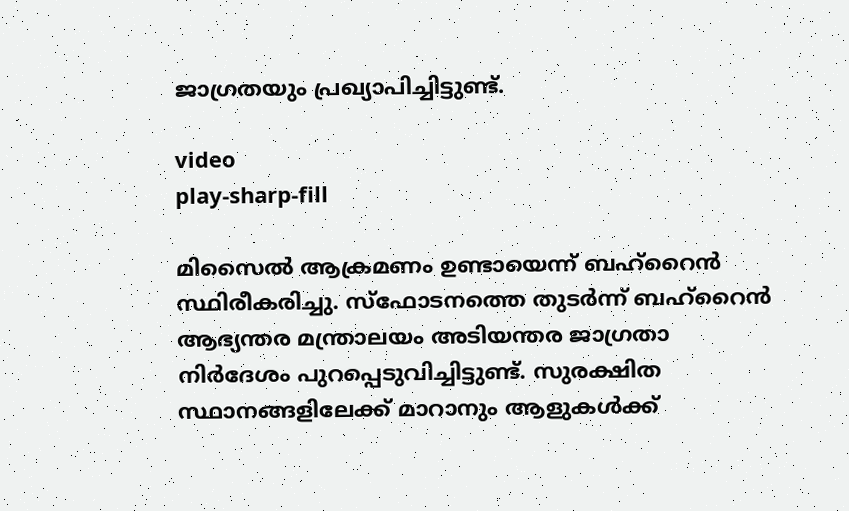ജാഗ്രതയും പ്രഖ്യാപിച്ചിട്ടുണ്ട്.

video
play-sharp-fill

മിസൈല്‍ ആക്രമണം ഉണ്ടായെന്ന് ബഹ്റൈൻ സ്ഥിരീകരിച്ചു. സ്ഫോടനത്തെ തുടർന്ന് ബഹ്റൈൻ ആഭ്യന്തര മന്ത്രാലയം അടിയന്തര ജാഗ്രതാ നിർദേശം പുറപ്പെടുവിച്ചിട്ടുണ്ട്. സുരക്ഷിത സ്ഥാനങ്ങളിലേക്ക് മാറാനും ആളുകള്‍ക്ക്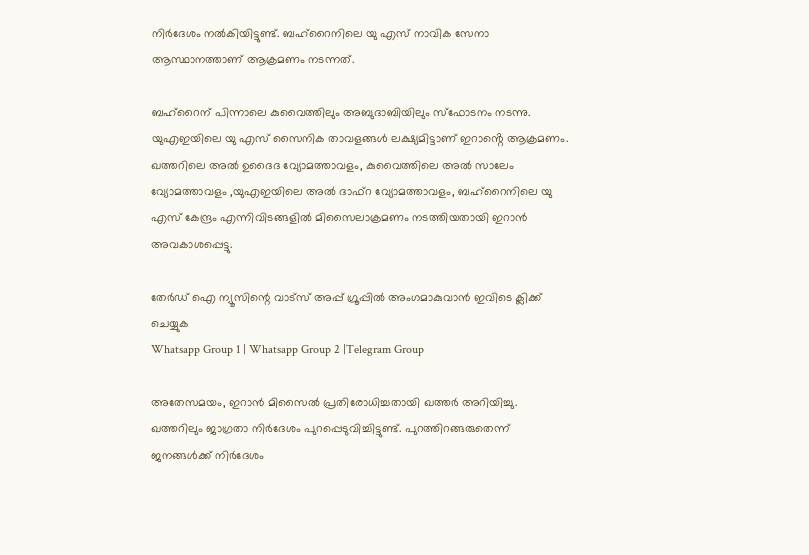നിർദേശം നല്‍കിയിട്ടുണ്ട്. ബഹ്റൈനിലെ യു എസ് നാവിക സേനാ ആസ്ഥാനത്താണ് ആക്രമണം നടന്നത്.

ബഹ്റൈന് പിന്നാലെ കുവൈത്തിലും അബുദാബിയിലും സ്ഫോടനം നടന്നു. യുഎഇയിലെ യു എസ് സൈനിക താവളങ്ങള്‍ ലക്ഷ്യമിട്ടാണ് ഇറാൻ്റെ ആക്രമണം. ഖത്തറിലെ അല്‍ ഉദൈദ വ്യോമത്താവളം, കുവൈത്തിലെ അല്‍ സാലേം വ്യോമത്താവളം ,യുഎഇയിലെ അല്‍ ദാഫ്റ വ്യോമത്താവളം, ബഹ്റൈനിലെ യു എസ് കേന്ദ്രം എന്നിവിടങ്ങളില്‍ മിസൈലാക്രമണം നടത്തിയതായി ഇറാൻ അവകാശപ്പെട്ടു.

തേർഡ് ഐ ന്യൂസിന്റെ വാട്സ് അപ്പ് ഗ്രൂപ്പിൽ അംഗമാകുവാൻ ഇവിടെ ക്ലിക്ക് ചെയ്യുക
Whatsapp Group 1 | Whatsapp Group 2 |Telegram Group

അതേസമയം, ഇറാൻ മിസൈല്‍ പ്രതിരോധിച്ചതായി ഖത്തർ അറിയിച്ചു. ഖത്തറിലും ജാഗ്രതാ നിർദേശം പുറപ്പെടുവിച്ചിട്ടുണ്ട്. പുറത്തിറങ്ങരുതെന്ന് ജനങ്ങള്‍ക്ക് നിർദേശം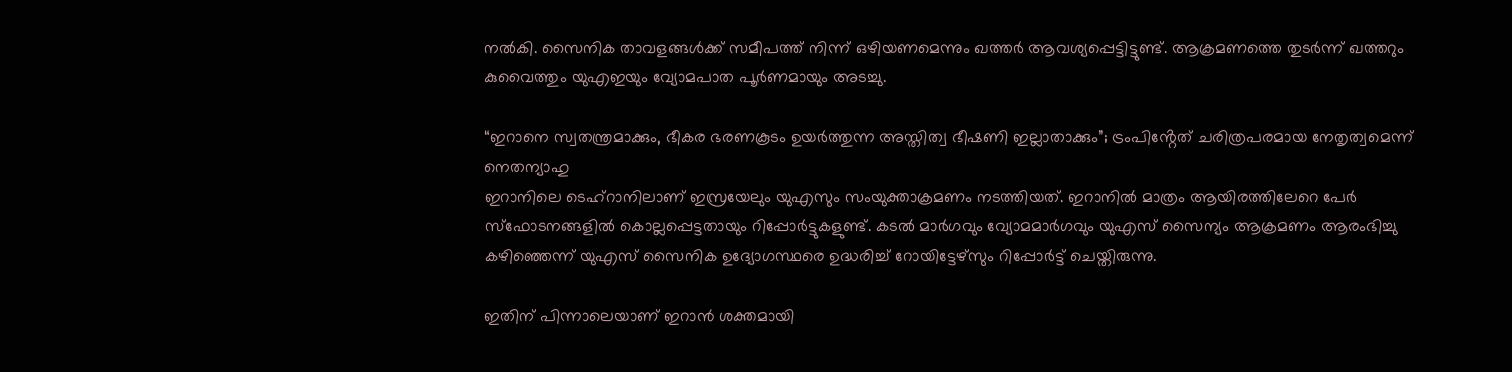നല്‍കി. സൈനിക താവളങ്ങള്‍ക്ക് സമീപത്ത് നിന്ന് ഒഴിയണമെന്നും ഖത്തർ ആവശ്യപ്പെട്ടിട്ടുണ്ട്. ആക്രമണത്തെ തുടർന്ന് ഖത്തറും കുവൈത്തും യുഎഇയും വ്യോമപാത പൂർണമായും അടച്ചു.

“ഇറാനെ സ്വതന്ത്രമാക്കും, ഭീകര ഭരണകൂടം ഉയർത്തുന്ന അസ്തിത്വ ഭീഷണി ഇല്ലാതാക്കും”; ട്രംപിൻ്റേത് ചരിത്രപരമായ നേതൃത്വമെന്ന് നെതന്യാഹു
ഇറാനിലെ ടെഹ്റാനിലാണ് ഇസ്രയേലും യുഎസും സംയുക്താക്രമണം നടത്തിയത്. ഇറാനില്‍ മാത്രം ആയിരത്തിലേറെ പേർ സ്ഫോടനങ്ങളില്‍ കൊല്ലപ്പെട്ടതായും റിപ്പോർട്ടുകളുണ്ട്. കടല്‍ മാർഗവും വ്യോമമാർഗവും യുഎസ് സൈന്യം ആക്രമണം ആരംഭിച്ചു കഴിഞ്ഞെന്ന് യുഎസ് സൈനിക ഉദ്യോഗസ്ഥരെ ഉദ്ധരിച്ച്‌ റോയിട്ടേഴ്സും റിപ്പോർട്ട് ചെയ്തിരുന്നു.

ഇതിന് പിന്നാലെയാണ് ഇറാൻ ശക്തമായി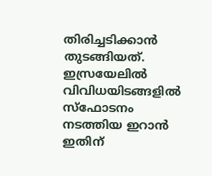തിരിച്ചടിക്കാൻ തുടങ്ങിയത്. ഇസ്രയേലില്‍ വിവിധയിടങ്ങളില്‍ സ്ഫോടനം നടത്തിയ ഇറാൻ ഇതിന്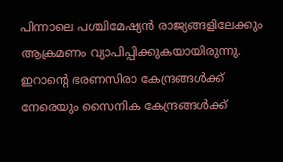പിന്നാലെ പശ്ചിമേഷ്യൻ രാജ്യങ്ങളിലേക്കും ആക്രമണം വ്യാപിപ്പിക്കുകയായിരുന്നു. ഇറാൻ്റെ ഭരണസിരാ കേന്ദ്രങ്ങള്‍ക്ക് നേരെയും സൈനിക കേന്ദ്രങ്ങള്‍ക്ക്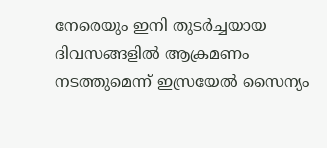നേരെയും ഇനി തുടർച്ചയായ ദിവസങ്ങളില്‍ ആക്രമണം നടത്തുമെന്ന് ഇസ്രയേല്‍ സൈന്യം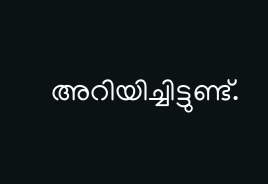അറിയിച്ചിട്ടുണ്ട്.